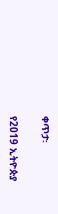ቀጥታ፡

የ2019 ኢትዮጵያ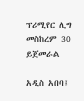ፕሪሚየር ሊግ መስከረም 30 ይጀመራል

አዲስ አበባ፤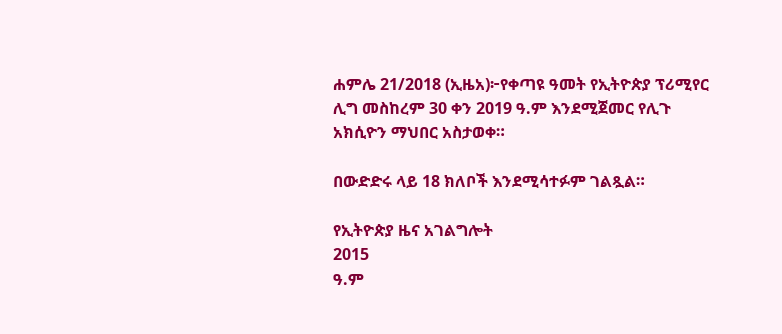ሐምሌ 21/2018 (ኢዜአ)፦የቀጣዩ ዓመት የኢትዮጵያ ፕሪሚየር ሊግ መስከረም 30 ቀን 2019 ዓ.ም እንደሚጀመር የሊጉ አክሲዮን ማህበር አስታወቀ።

በውድድሩ ላይ 18 ክለቦች እንደሚሳተፉም ገልጿል።

የኢትዮጵያ ዜና አገልግሎት
2015
ዓ.ም